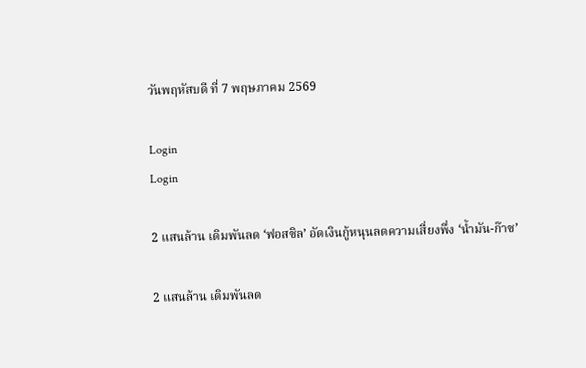วันพฤหัสบดี ที่ 7 พฤษภาคม 2569

Login
Login

2 แสนล้าน เดิมพันลด ‘ฟอสซิล’ อัดเงินกู้หนุนลดความเสี่ยงพึ่ง ‘น้ำมัน-ก๊าซ’

2 แสนล้าน เดิมพันลด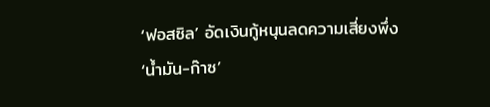‘ฟอสซิล’ อัดเงินกู้หนุนลดความเสี่ยงพึ่ง ‘น้ำมัน-ก๊าซ’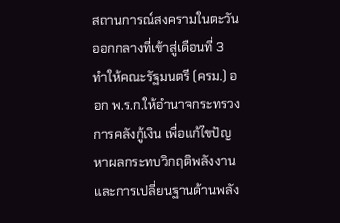สถานการณ์สงครามในตะวันออกกลางที่เข้าสู่เดือนที่ 3 ทำให้คณะรัฐมนตรี (ครม.) ออก พ.ร.ก.ให้อำนาจกระทรวงการคลังกู้เงิน เพื่อแก้ไขปัญหาผลกระทบวิกฤติพลังงาน และการเปลี่ยนฐานด้านพลัง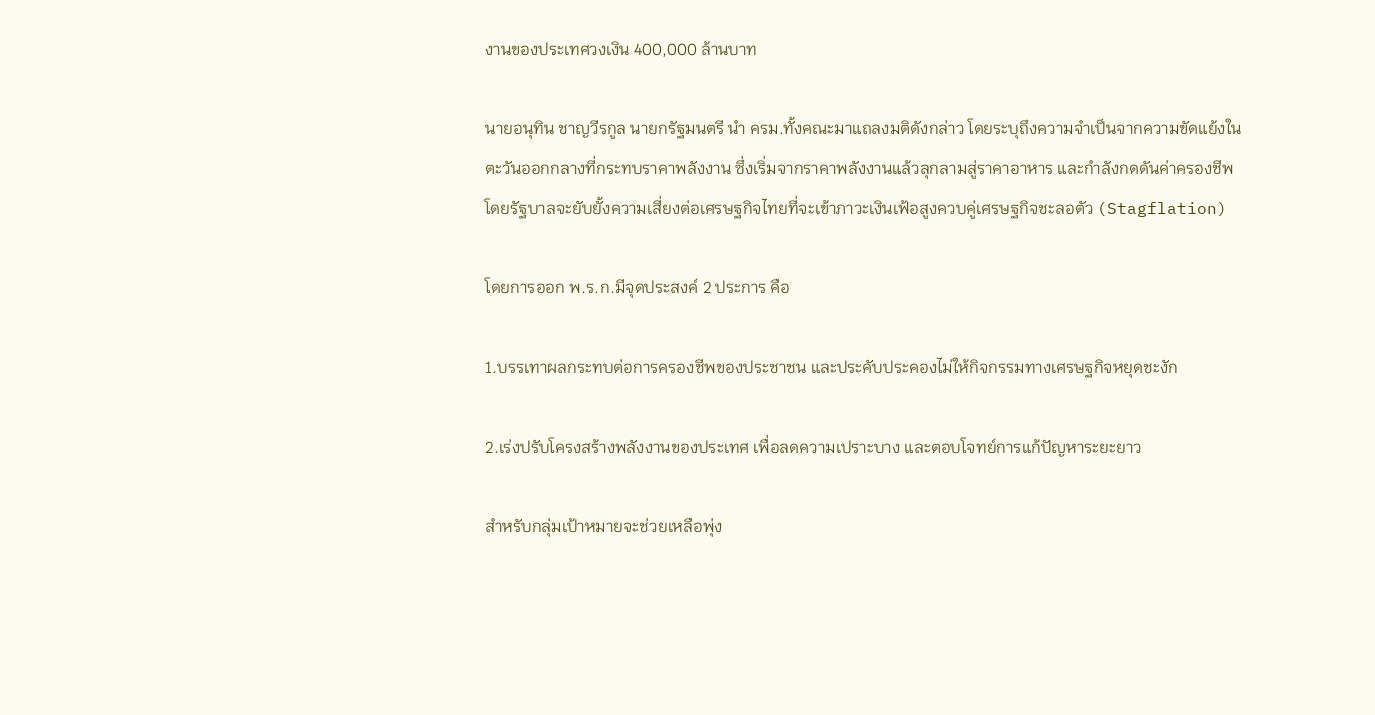งานของประเทศวงเงิน 400,000 ล้านบาท

นายอนุทิน ชาญวีรกูล นายกรัฐมนตรี นำ ครม.ทั้งคณะมาแถลงมติดังกล่าว โดยระบุถึงความจำเป็นจากความขัดแย้งในตะวันออกกลางที่กระทบราคาพลังงาน ซึ่งเริ่มจากราคาพลังงานแล้วลุกลามสู่ราคาอาหาร และกำลังกดดันค่าครองชีพ โดยรัฐบาลจะยับยั้งความเสี่ยงต่อเศรษฐกิจไทยที่จะเข้าภาวะเงินเฟ้อสูงควบคู่เศรษฐกิจชะลอตัว (Stagflation)

โดยการออก พ.ร.ก.มีจุดประสงค์ 2 ประการ คือ

1.บรรเทาผลกระทบต่อการครองชีพของประชาชน และประคับประคองไม่ให้กิจกรรมทางเศรษฐกิจหยุดชะงัก

2.เร่งปรับโครงสร้างพลังงานของประเทศ เพื่อลดความเปราะบาง และตอบโจทย์การแก้ปัญหาระยะยาว

สำหรับกลุ่มเป้าหมายจะช่วยเหลือพุ่ง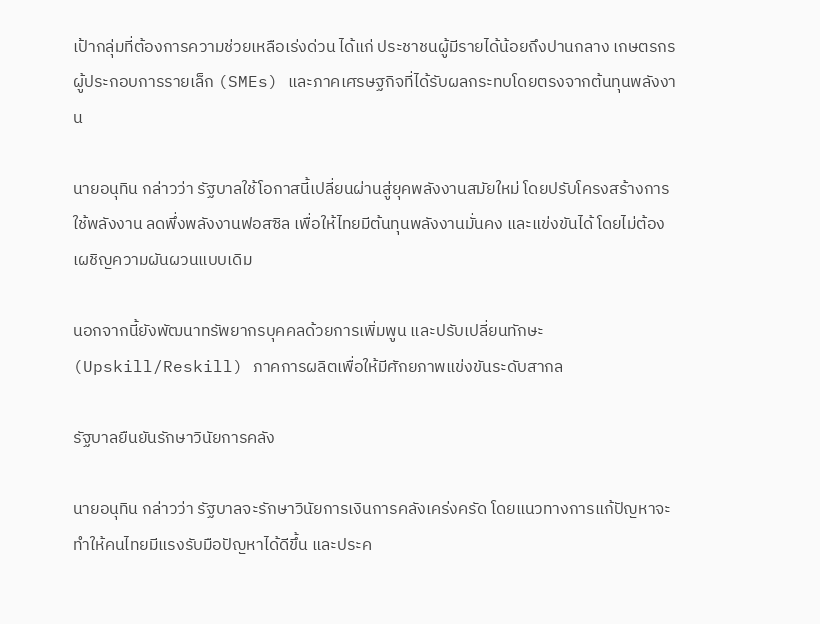เป้ากลุ่มที่ต้องการความช่วยเหลือเร่งด่วน ได้แก่ ประชาชนผู้มีรายได้น้อยถึงปานกลาง เกษตรกร ผู้ประกอบการรายเล็ก (SMEs) และภาคเศรษฐกิจที่ได้รับผลกระทบโดยตรงจากต้นทุนพลังงาน

นายอนุทิน กล่าวว่า รัฐบาลใช้โอกาสนี้เปลี่ยนผ่านสู่ยุคพลังงานสมัยใหม่ โดยปรับโครงสร้างการใช้พลังงาน ลดพึ่งพลังงานฟอสซิล เพื่อให้ไทยมีต้นทุนพลังงานมั่นคง และแข่งขันได้ โดยไม่ต้องเผชิญความผันผวนแบบเดิม

นอกจากนี้ยังพัฒนาทรัพยากรบุคคลด้วยการเพิ่มพูน และปรับเปลี่ยนทักษะ (Upskill/Reskill) ภาคการผลิตเพื่อให้มีศักยภาพแข่งขันระดับสากล

รัฐบาลยืนยันรักษาวินัยการคลัง

นายอนุทิน กล่าวว่า รัฐบาลจะรักษาวินัยการเงินการคลังเคร่งครัด โดยแนวทางการแก้ปัญหาจะทำให้คนไทยมีแรงรับมือปัญหาได้ดีขึ้น และประค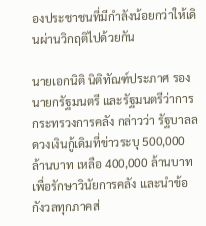องประชาชนที่มีกำลังน้อยกว่าให้เดินผ่านวิกฤติไปด้วยกัน

นายเอกนิติ นิติทัณฑ์ประภาศ รองนายกรัฐมนตรี และรัฐมนตรีว่าการกระทรวงการคลัง กล่าวว่า รัฐบาลลดวงเงินกู้เดิมที่ข่าวระบุ 500,000 ล้านบาท เหลือ 400,000 ล้านบาท เพื่อรักษาวินัยการคลัง และนำข้อกังวลทุกภาคส่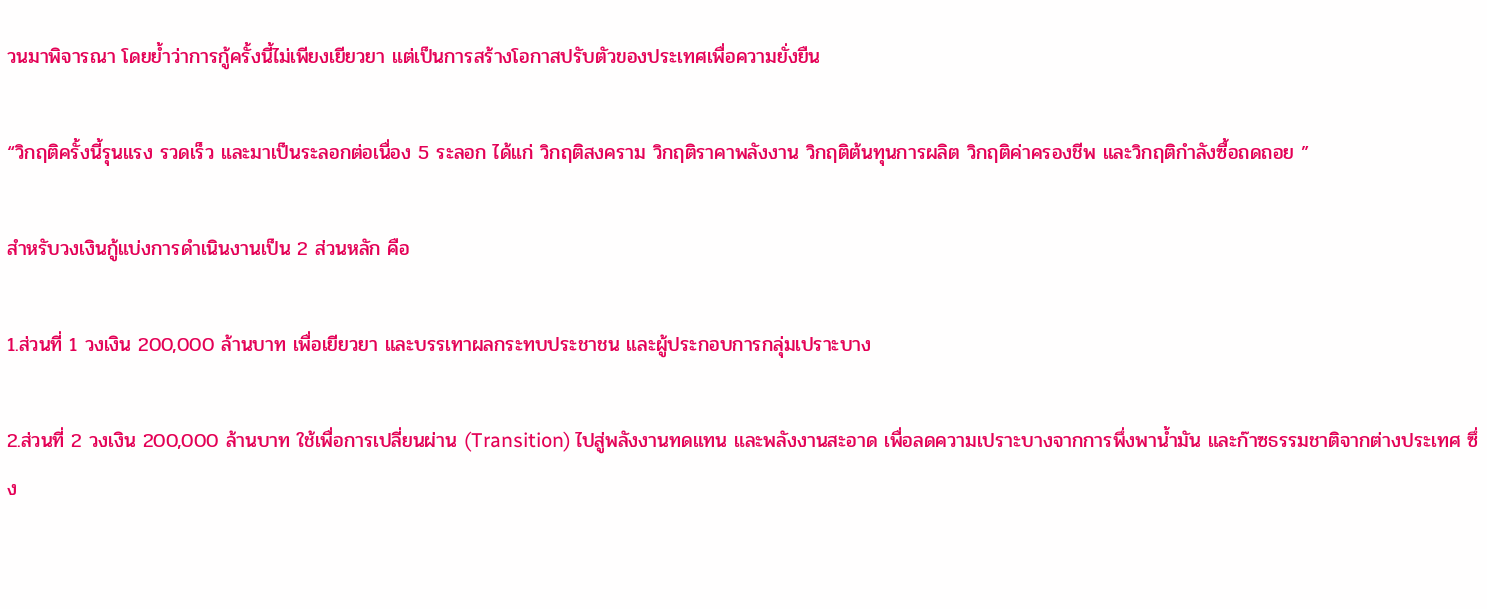วนมาพิจารณา โดยย้ำว่าการกู้ครั้งนี้ไม่เพียงเยียวยา แต่เป็นการสร้างโอกาสปรับตัวของประเทศเพื่อความยั่งยืน

“วิกฤติครั้งนี้รุนแรง รวดเร็ว และมาเป็นระลอกต่อเนื่อง 5 ระลอก ได้แก่ วิกฤติสงคราม วิกฤติราคาพลังงาน วิกฤติต้นทุนการผลิต วิกฤติค่าครองชีพ และวิกฤติกำลังซื้อถดถอย ”

สำหรับวงเงินกู้แบ่งการดำเนินงานเป็น 2 ส่วนหลัก คือ

1.ส่วนที่ 1 วงเงิน 200,000 ล้านบาท เพื่อเยียวยา และบรรเทาผลกระทบประชาชน และผู้ประกอบการกลุ่มเปราะบาง

2.ส่วนที่ 2 วงเงิน 200,000 ล้านบาท ใช้เพื่อการเปลี่ยนผ่าน (Transition) ไปสู่พลังงานทดแทน และพลังงานสะอาด เพื่อลดความเปราะบางจากการพึ่งพาน้ำมัน และก๊าซธรรมชาติจากต่างประเทศ ซึ่ง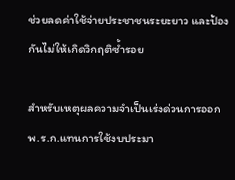ช่วยลดค่าใช้จ่ายประชาชนระยะยาว และป้องกันไม่ให้เกิดวิกฤติซ้ำรอย

สำหรับเหตุผลความจำเป็นเร่งด่วนการออก พ.ร.ก.แทนการใช้งบประมา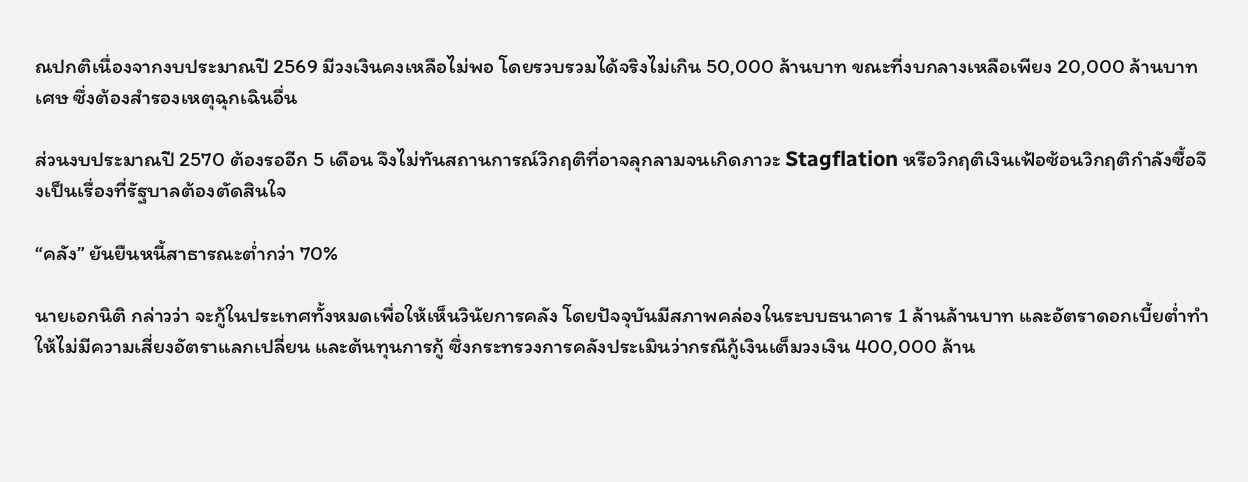ณปกติเนื่องจากงบประมาณปี 2569 มีวงเงินคงเหลือไม่พอ โดยรวบรวมได้จริงไม่เกิน 50,000 ล้านบาท ขณะที่งบกลางเหลือเพียง 20,000 ล้านบาทเศษ ซึ่งต้องสำรองเหตุฉุกเฉินอื่น

ส่วนงบประมาณปี 2570 ต้องรออีก 5 เดือน จึงไม่ทันสถานการณ์วิกฤติที่อาจลุกลามจนเกิดภาวะ Stagflation หรือวิกฤติเงินเฟ้อซ้อนวิกฤติกำลังซื้อจึงเป็นเรื่องที่รัฐบาลต้องตัดสินใจ

“คลัง” ยันยืนหนี้สาธารณะต่ำกว่า 70%

นายเอกนิติ กล่าวว่า จะกู้ในประเทศทั้งหมดเพื่อให้เห็นวินัยการคลัง โดยปัจจุบันมีสภาพคล่องในระบบธนาคาร 1 ล้านล้านบาท และอัตราดอกเบี้ยต่ำทำให้ไม่มีความเสี่ยงอัตราแลกเปลี่ยน และต้นทุนการกู้ ซึ่งกระทรวงการคลังประเมินว่ากรณีกู้เงินเต็มวงเงิน 400,000 ล้าน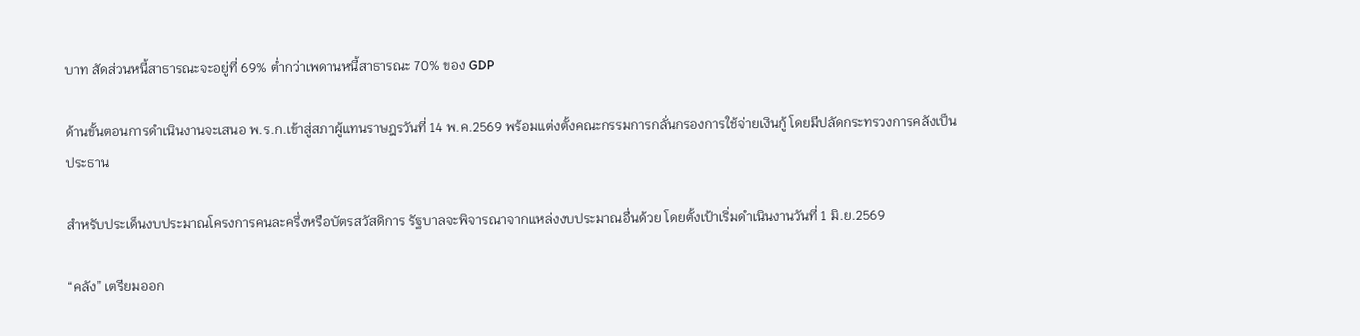บาท สัดส่วนหนี้สาธารณะจะอยู่ที่ 69% ต่ำกว่าเพดานหนี้สาธารณะ 70% ของ GDP

ด้านขั้นตอนการดำเนินงานจะเสนอ พ.ร.ก.เข้าสู่สภาผู้แทนราษฎรวันที่ 14 พ.ค.2569 พร้อมแต่งตั้งคณะกรรมการกลั่นกรองการใช้จ่ายเงินกู้ โดยมีปลัดกระทรวงการคลังเป็นประธาน

สำหรับประเด็นงบประมาณโครงการคนละครึ่งหรือบัตรสวัสดิการ รัฐบาลจะพิจารณาจากแหล่งงบประมาณอื่นด้วย โดยตั้งเป้าเริ่มดำเนินงานวันที่ 1 มิ.ย.2569

“คลัง” เตรียมออก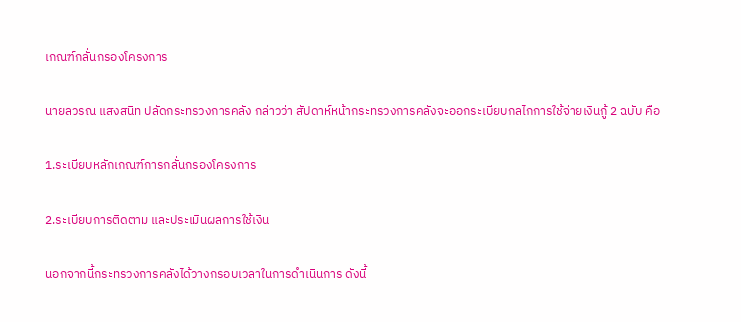เกณฑ์กลั่นกรองโครงการ

นายลวรณ แสงสนิท ปลัดกระทรวงการคลัง กล่าวว่า สัปดาห์หน้ากระทรวงการคลังจะออกระเบียบกลไกการใช้จ่ายเงินกู้ 2 ฉบับ คือ

1.ระเบียบหลักเกณฑ์การกลั่นกรองโครงการ

2.ระเบียบการติดตาม และประเมินผลการใช้เงิน

นอกจากนี้กระทรวงการคลังได้วางกรอบเวลาในการดำเนินการ ดังนี้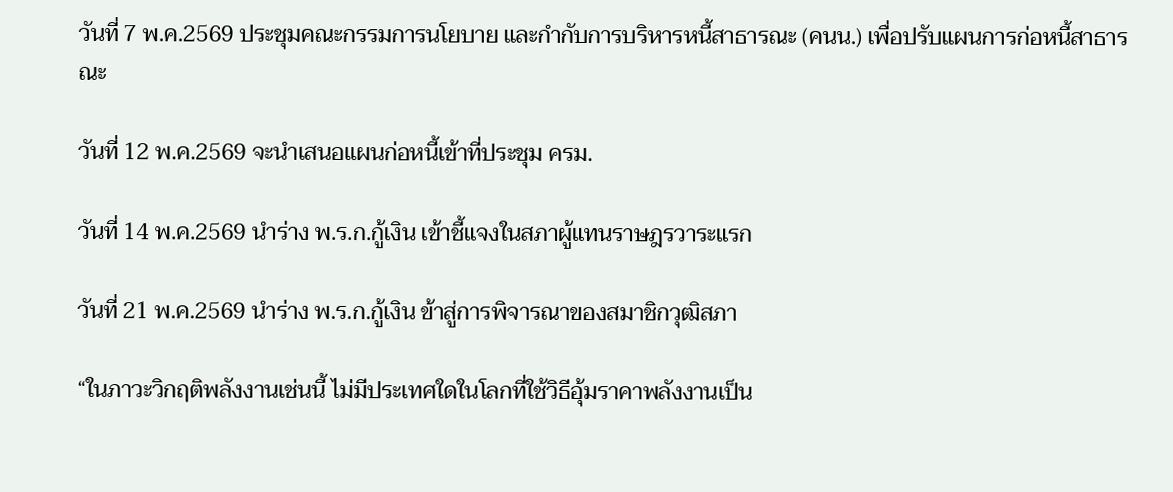วันที่ 7 พ.ค.2569 ประชุมคณะกรรมการนโยบาย และกำกับการบริหารหนี้สาธารณะ (คนน.) เพื่อปรับแผนการก่อหนี้สาธารณะ

วันที่ 12 พ.ค.2569 จะนำเสนอแผนก่อหนี้เข้าที่ประชุม ครม.

วันที่ 14 พ.ค.2569 นำร่าง พ.ร.ก.กู้เงิน เข้าชี้แจงในสภาผู้แทนราษฎรวาระแรก

วันที่ 21 พ.ค.2569 นำร่าง พ.ร.ก.กู้เงิน ข้าสู่การพิจารณาของสมาชิกวุฒิสภา

“ในภาวะวิกฤติพลังงานเช่นนี้ ไม่มีประเทศใดในโลกที่ใช้วิธีอุ้มราคาพลังงานเป็น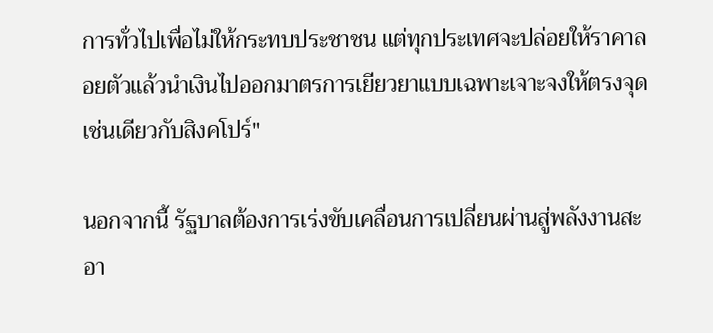การทั่วไปเพื่อไม่ให้กระทบประชาชน แต่ทุกประเทศจะปล่อยให้ราคาลอยตัวแล้วนำเงินไปออกมาตรการเยียวยาแบบเฉพาะเจาะจงให้ตรงจุดเช่นเดียวกับสิงคโปร์"

นอกจากนี้ รัฐบาลต้องการเร่งขับเคลื่อนการเปลี่ยนผ่านสู่พลังงานสะอา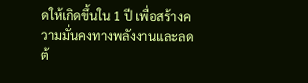ดให้เกิดขึ้นใน 1 ปี เพื่อสร้างความมั่นคงทางพลังงานและลดต้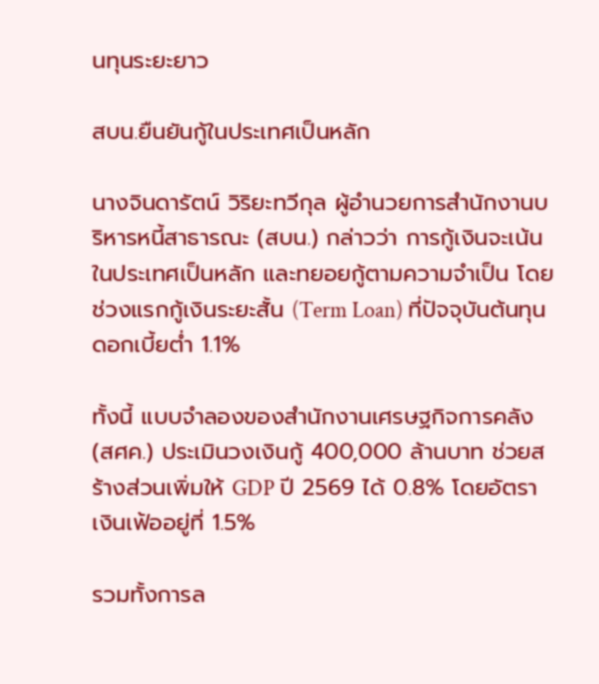นทุนระยะยาว

สบน.ยืนยันกู้ในประเทศเป็นหลัก

นางจินดารัตน์ วิริยะทวีกุล ผู้อำนวยการสำนักงานบริหารหนี้สาธารณะ (สบน.) กล่าวว่า การกู้เงินจะเน้นในประเทศเป็นหลัก และทยอยกู้ตามความจำเป็น โดยช่วงแรกกู้เงินระยะสั้น (Term Loan) ที่ปัจจุบันต้นทุนดอกเบี้ยต่ำ 1.1%

ทั้งนี้ แบบจำลองของสำนักงานเศรษฐกิจการคลัง (สศค.) ประเมินวงเงินกู้ 400,000 ล้านบาท ช่วยสร้างส่วนเพิ่มให้ GDP ปี 2569 ได้ 0.8% โดยอัตราเงินเฟ้ออยู่ที่ 1.5%

รวมทั้งการล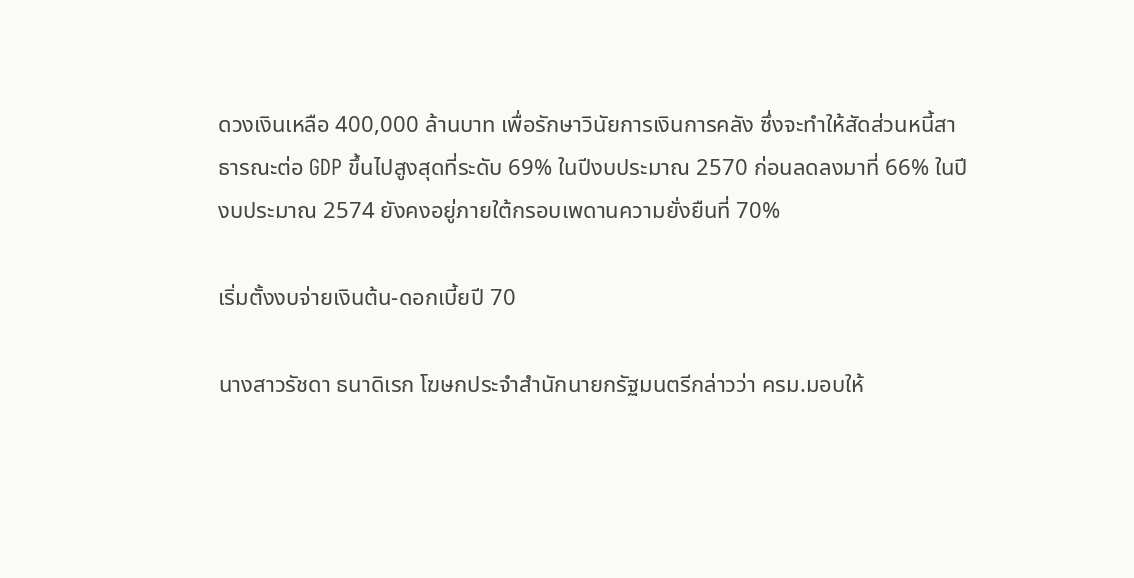ดวงเงินเหลือ 400,000 ล้านบาท เพื่อรักษาวินัยการเงินการคลัง ซึ่งจะทำให้สัดส่วนหนี้สาธารณะต่อ GDP ขึ้นไปสูงสุดที่ระดับ 69% ในปีงบประมาณ 2570 ก่อนลดลงมาที่ 66% ในปีงบประมาณ 2574 ยังคงอยู่ภายใต้กรอบเพดานความยั่งยืนที่ 70%

เริ่มตั้งงบจ่ายเงินต้น-ดอกเบี้ยปี 70

นางสาวรัชดา ธนาดิเรก โฆษกประจำสำนักนายกรัฐมนตรีกล่าวว่า ครม.มอบให้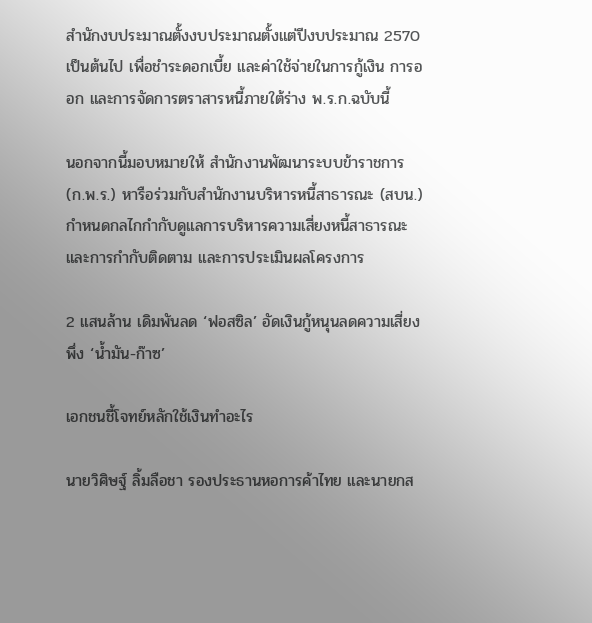สำนักงบประมาณตั้งงบประมาณตั้งแต่ปีงบประมาณ 2570 เป็นต้นไป เพื่อชำระดอกเบี้ย และค่าใช้จ่ายในการกู้เงิน การออก และการจัดการตราสารหนี้ภายใต้ร่าง พ.ร.ก.ฉบับนี้

นอกจากนี้มอบหมายให้ สำนักงานพัฒนาระบบข้าราชการ (ก.พ.ร.) หารือร่วมกับสำนักงานบริหารหนี้สาธารณะ (สบน.) กำหนดกลไกกำกับดูแลการบริหารความเสี่ยงหนี้สาธารณะ และการกำกับติดตาม และการประเมินผลโครงการ

2 แสนล้าน เดิมพันลด ‘ฟอสซิล’ อัดเงินกู้หนุนลดความเสี่ยงพึ่ง ‘น้ำมัน-ก๊าซ’

เอกชนชี้โจทย์หลักใช้เงินทำอะไร

นายวิศิษฐ์ ลิ้มลือชา รองประธานหอการค้าไทย และนายกส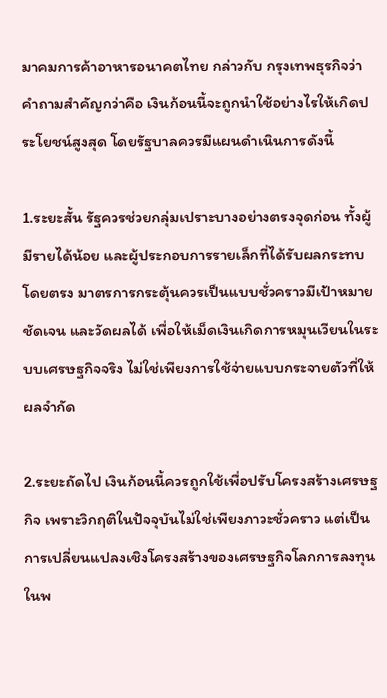มาคมการค้าอาหารอนาคตไทย กล่าวกับ กรุงเทพธุรกิจว่า คำถามสำคัญกว่าคือ เงินก้อนนี้จะถูกนำใช้อย่างไรให้เกิดประโยชน์สูงสุด โดยรัฐบาลควรมีแผนดำเนินการดังนี้

1.ระยะสั้น รัฐควรช่วยกลุ่มเปราะบางอย่างตรงจุดก่อน ทั้งผู้มีรายได้น้อย และผู้ประกอบการรายเล็กที่ได้รับผลกระทบโดยตรง มาตรการกระตุ้นควรเป็นแบบชั่วคราวมีเป้าหมายชัดเจน และวัดผลได้ เพื่อให้เม็ดเงินเกิดการหมุนเวียนในระบบเศรษฐกิจจริง ไม่ใช่เพียงการใช้จ่ายแบบกระจายตัวที่ให้ผลจำกัด

2.ระยะถัดไป เงินก้อนนี้ควรถูกใช้เพื่อปรับโครงสร้างเศรษฐกิจ เพราะวิกฤติในปัจจุบันไม่ใช่เพียงภาวะชั่วคราว แต่เป็นการเปลี่ยนแปลงเชิงโครงสร้างของเศรษฐกิจโลกการลงทุนในพ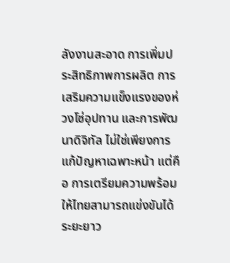ลังงานสะอาด การเพิ่มประสิทธิภาพการผลิต การเสริมความแข็งแรงของห่วงโซ่อุปทาน และการพัฒนาดิจิทัล ไม่ใช่เพียงการแก้ปัญหาเฉพาะหน้า แต่คือ การเตรียมความพร้อมให้ไทยสามารถแข่งขันได้ระยะยาว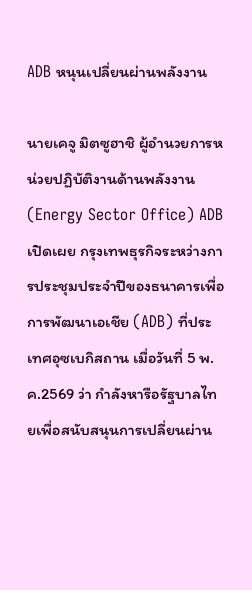ADB หนุนเปลี่ยนผ่านพลังงาน

นายเคจู มิตซูฮาชิ ผู้อำนวยการหน่วยปฏิบัติงานด้านพลังงาน (Energy Sector Office) ADB เปิดเผย กรุงเทพธุรกิจระหว่างการประชุมประจำปีของธนาคารเพื่อการพัฒนาเอเชีย (ADB) ที่ประเทศอุซเบกิสถาน เมื่อวันที่ 5 พ.ค.2569 ว่า กำลังหารือรัฐบาลไทยเพื่อสนับสนุนการเปลี่ยนผ่าน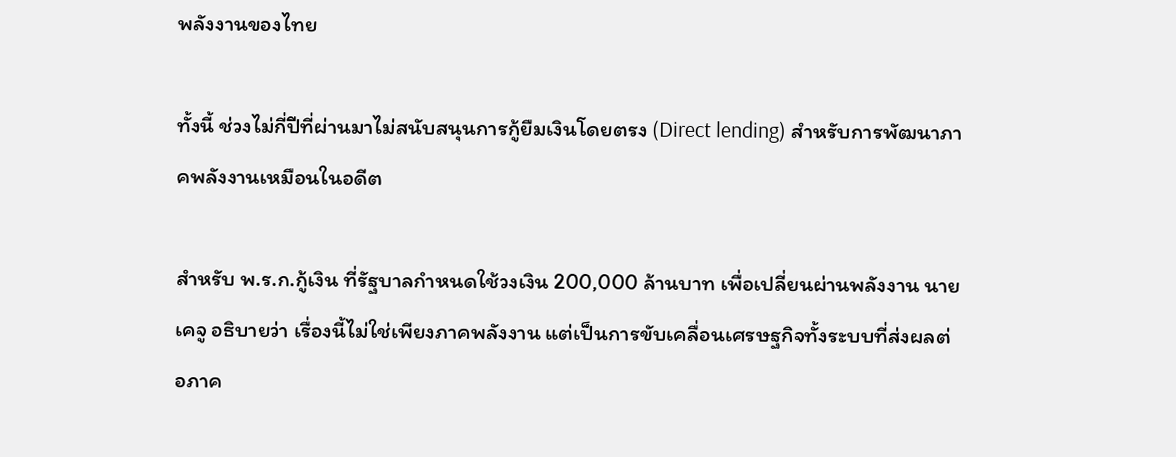พลังงานของไทย

ทั้งนี้ ช่วงไม่กี่ปีที่ผ่านมาไม่สนับสนุนการกู้ยืมเงินโดยตรง (Direct lending) สำหรับการพัฒนาภาคพลังงานเหมือนในอดีต

สำหรับ พ.ร.ก.กู้เงิน ที่รัฐบาลกำหนดใช้วงเงิน 200,000 ล้านบาท เพื่อเปลี่ยนผ่านพลังงาน นายเคจู อธิบายว่า เรื่องนี้ไม่ใช่เพียงภาคพลังงาน แต่เป็นการขับเคลื่อนเศรษฐกิจทั้งระบบที่ส่งผลต่อภาค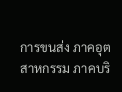การขนส่ง ภาคอุตสาหกรรม ภาคบริ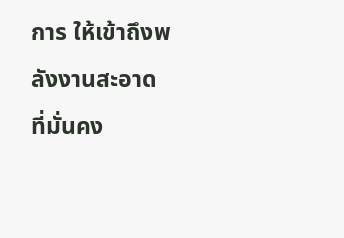การ ให้เข้าถึงพลังงานสะอาดที่มั่นคง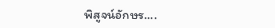พิสูจน์อักษร....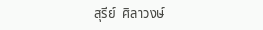สุรีย์  ศิลาวงษ์